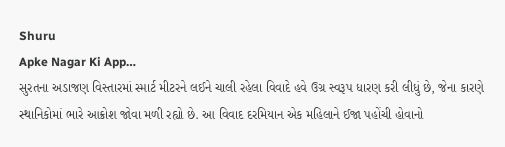Shuru
Apke Nagar Ki App…
સુરતના અડાજણ વિસ્તારમાં સ્માર્ટ મીટરને લઈને ચાલી રહેલા વિવાદે હવે ઉગ્ર સ્વરૂપ ધારણ કરી લીધું છે, જેના કારણે સ્થાનિકોમાં ભારે આક્રોશ જોવા મળી રહ્યો છે. આ વિવાદ દરમિયાન એક મહિલાને ઈજા પહોંચી હોવાનો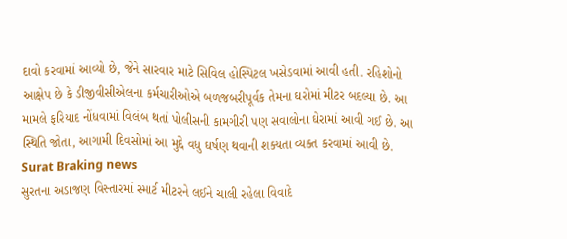દાવો કરવામાં આવ્યો છે, જેને સારવાર માટે સિવિલ હોસ્પિટલ ખસેડવામાં આવી હતી. રહિશોનો આક્ષેપ છે કે ડીજીવીસીએલના કર્મચારીઓએ બળજબરીપૂર્વક તેમના ઘરોમાં મીટર બદલ્યા છે. આ મામલે ફરિયાદ નોંધવામાં વિલંબ થતાં પોલીસની કામગીરી પણ સવાલોના ઘેરામાં આવી ગઈ છે. આ સ્થિતિ જોતા, આગામી દિવસોમાં આ મુદ્દે વધુ ઘર્ષણ થવાની શક્યતા વ્યક્ત કરવામાં આવી છે.
Surat Braking news
સુરતના અડાજણ વિસ્તારમાં સ્માર્ટ મીટરને લઈને ચાલી રહેલા વિવાદે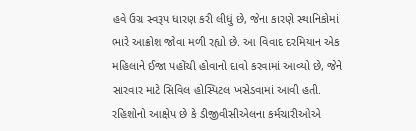હવે ઉગ્ર સ્વરૂપ ધારણ કરી લીધું છે, જેના કારણે સ્થાનિકોમાં ભારે આક્રોશ જોવા મળી રહ્યો છે. આ વિવાદ દરમિયાન એક મહિલાને ઈજા પહોંચી હોવાનો દાવો કરવામાં આવ્યો છે, જેને સારવાર માટે સિવિલ હોસ્પિટલ ખસેડવામાં આવી હતી. રહિશોનો આક્ષેપ છે કે ડીજીવીસીએલના કર્મચારીઓએ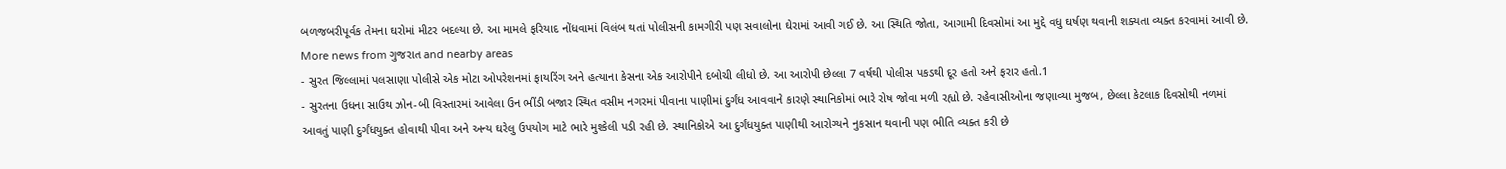બળજબરીપૂર્વક તેમના ઘરોમાં મીટર બદલ્યા છે. આ મામલે ફરિયાદ નોંધવામાં વિલંબ થતાં પોલીસની કામગીરી પણ સવાલોના ઘેરામાં આવી ગઈ છે. આ સ્થિતિ જોતા, આગામી દિવસોમાં આ મુદ્દે વધુ ઘર્ષણ થવાની શક્યતા વ્યક્ત કરવામાં આવી છે.
More news from ગુજરાત and nearby areas
- સુરત જિલ્લામાં પલસાણા પોલીસે એક મોટા ઓપરેશનમાં ફાયરિંગ અને હત્યાના કેસના એક આરોપીને દબોચી લીધો છે. આ આરોપી છેલ્લા 7 વર્ષથી પોલીસ પકડથી દૂર હતો અને ફરાર હતો.1
- સુરતના ઉધના સાઉથ ઝોન-બી વિસ્તારમાં આવેલા ઉન ભીંડી બજાર સ્થિત વસીમ નગરમાં પીવાના પાણીમાં દુર્ગંધ આવવાને કારણે સ્થાનિકોમાં ભારે રોષ જોવા મળી રહ્યો છે. રહેવાસીઓના જણાવ્યા મુજબ, છેલ્લા કેટલાક દિવસોથી નળમાં આવતું પાણી દુર્ગંધયુક્ત હોવાથી પીવા અને અન્ય ઘરેલુ ઉપયોગ માટે ભારે મુશ્કેલી પડી રહી છે. સ્થાનિકોએ આ દુર્ગંધયુક્ત પાણીથી આરોગ્યને નુકસાન થવાની પણ ભીતિ વ્યક્ત કરી છે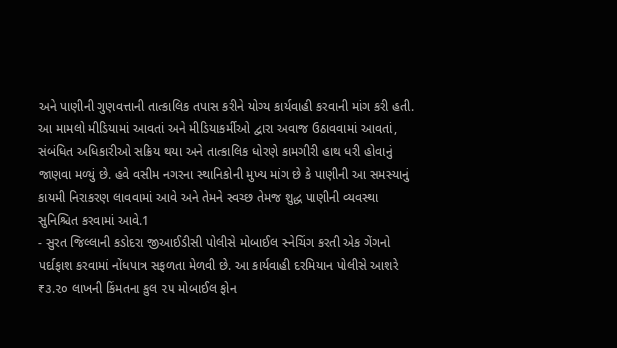અને પાણીની ગુણવત્તાની તાત્કાલિક તપાસ કરીને યોગ્ય કાર્યવાહી કરવાની માંગ કરી હતી. આ મામલો મીડિયામાં આવતાં અને મીડિયાકર્મીઓ દ્વારા અવાજ ઉઠાવવામાં આવતાં, સંબંધિત અધિકારીઓ સક્રિય થયા અને તાત્કાલિક ધોરણે કામગીરી હાથ ધરી હોવાનું જાણવા મળ્યું છે. હવે વસીમ નગરના સ્થાનિકોની મુખ્ય માંગ છે કે પાણીની આ સમસ્યાનું કાયમી નિરાકરણ લાવવામાં આવે અને તેમને સ્વચ્છ તેમજ શુદ્ધ પાણીની વ્યવસ્થા સુનિશ્ચિત કરવામાં આવે.1
- સુરત જિલ્લાની કડોદરા જીઆઈડીસી પોલીસે મોબાઈલ સ્નેચિંગ કરતી એક ગેંગનો પર્દાફાશ કરવામાં નોંધપાત્ર સફળતા મેળવી છે. આ કાર્યવાહી દરમિયાન પોલીસે આશરે ₹૩.૨૦ લાખની કિંમતના કુલ ૨૫ મોબાઈલ ફોન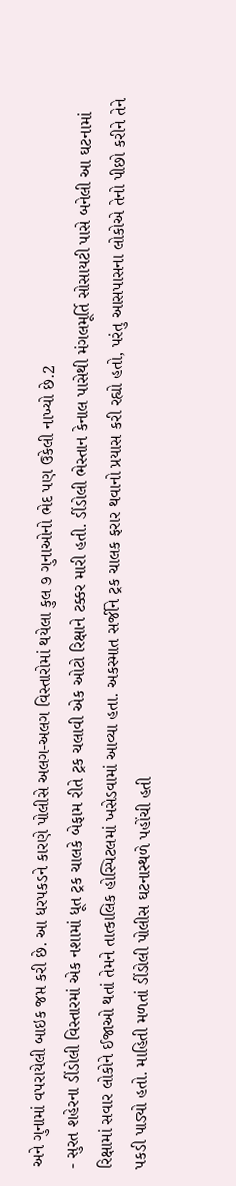અને ગુનામાં વપરાયેલી બાઇક જપ્ત કરી છે. આ ધરપકડને કારણે પોલીસે અલગ-અલગ વિસ્તારોમાં થયેલા કુલ ૭ ગુનાઓનો ભેદ પણ ઉકેલી નાખ્યો છે.2
- સુરત શહેરના ડીંડોલી વિસ્તારમાં એક નશામાં ધૂત ટ્રક ચાલકે બેફામ રીતે ટ્રક ચલાવી એક ઓટો રિક્ષાને ટક્કર મારી હતી. ડીંડોલી ભેસ્તાન કેનાલ પાસેથી મંગલમૂર્તિ સોસાયટી પાસે બનેલી આ ઘટનામાં રિક્ષામાં સવાર લોકોને ઈજાઓ થતાં તેમને તાત્કાલિક હોસ્પિટલમાં ખસેડવામાં આવ્યા હતા. અકસ્માત સર્જીને ટ્રક ચાલક ફરાર થવાનો પ્રયાસ કરી રહ્યો હતો, પરંતુ આસપાસના લોકોએ તેનો પીછો કરીને તેને પકડી પાડ્યો હતો. માહિતી મળતાં ડીંડોલી પોલીસ ઘટનાસ્થળે પહોંચી હતી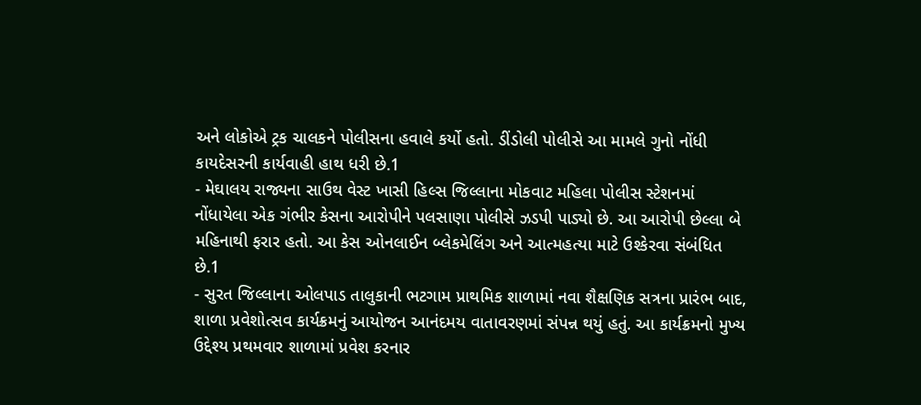અને લોકોએ ટ્રક ચાલકને પોલીસના હવાલે કર્યો હતો. ડીંડોલી પોલીસે આ મામલે ગુનો નોંધી કાયદેસરની કાર્યવાહી હાથ ધરી છે.1
- મેઘાલય રાજ્યના સાઉથ વેસ્ટ ખાસી હિલ્સ જિલ્લાના મોકવાટ મહિલા પોલીસ સ્ટેશનમાં નોંધાયેલા એક ગંભીર કેસના આરોપીને પલસાણા પોલીસે ઝડપી પાડ્યો છે. આ આરોપી છેલ્લા બે મહિનાથી ફરાર હતો. આ કેસ ઓનલાઈન બ્લેકમેલિંગ અને આત્મહત્યા માટે ઉશ્કેરવા સંબંધિત છે.1
- સુરત જિલ્લાના ઓલપાડ તાલુકાની ભટગામ પ્રાથમિક શાળામાં નવા શૈક્ષણિક સત્રના પ્રારંભ બાદ, શાળા પ્રવેશોત્સવ કાર્યક્રમનું આયોજન આનંદમય વાતાવરણમાં સંપન્ન થયું હતું. આ કાર્યક્રમનો મુખ્ય ઉદ્દેશ્ય પ્રથમવાર શાળામાં પ્રવેશ કરનાર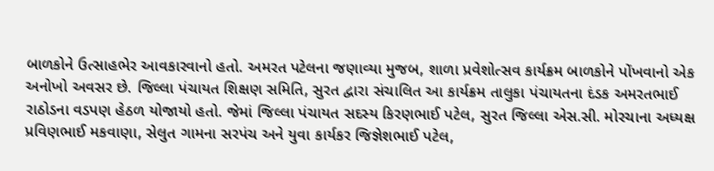બાળકોને ઉત્સાહભેર આવકારવાનો હતો. અમરત પટેલના જણાવ્યા મુજબ, શાળા પ્રવેશોત્સવ કાર્યક્રમ બાળકોને પોંખવાનો એક અનોખો અવસર છે. જિલ્લા પંચાયત શિક્ષણ સમિતિ, સુરત દ્વારા સંચાલિત આ કાર્યક્રમ તાલુકા પંચાયતના દંડક અમરતભાઈ રાઠોડના વડપણ હેઠળ યોજાયો હતો. જેમાં જિલ્લા પંચાયત સદસ્ય કિરણભાઈ પટેલ, સુરત જિલ્લા એસ.સી. મોરચાના અધ્યક્ષ પ્રવિણભાઈ મકવાણા, સેલુત ગામના સરપંચ અને યુવા કાર્યકર જિજ્ઞેશભાઈ પટેલ,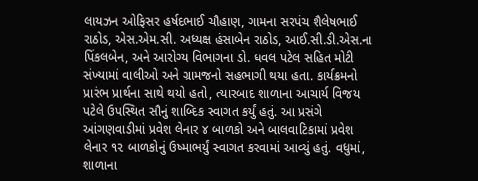લાયઝન ઓફિસર હર્ષદભાઈ ચૌહાણ, ગામના સરપંચ શૈલેષભાઈ રાઠોડ, એસ.એમ.સી. અધ્યક્ષ હંસાબેન રાઠોડ, આઈ.સી.ડી.એસ.ના પિંકલબેન, અને આરોગ્ય વિભાગના ડો. ધવલ પટેલ સહિત મોટી સંખ્યામાં વાલીઓ અને ગ્રામજનો સહભાગી થયા હતા. કાર્યક્રમનો પ્રારંભ પ્રાર્થના સાથે થયો હતો, ત્યારબાદ શાળાના આચાર્ય વિજય પટેલે ઉપસ્થિત સૌનું શાબ્દિક સ્વાગત કર્યું હતું. આ પ્રસંગે આંગણવાડીમાં પ્રવેશ લેનાર ૪ બાળકો અને બાલવાટિકામાં પ્રવેશ લેનાર ૧૨ બાળકોનું ઉષ્માભર્યું સ્વાગત કરવામાં આવ્યું હતું. વધુમાં, શાળાના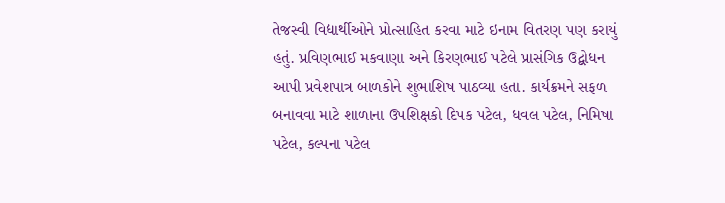તેજસ્વી વિદ્યાર્થીઓને પ્રોત્સાહિત કરવા માટે ઇનામ વિતરણ પણ કરાયું હતું. પ્રવિણભાઈ મકવાણા અને કિરણભાઈ પટેલે પ્રાસંગિક ઉદ્બોધન આપી પ્રવેશપાત્ર બાળકોને શુભાશિષ પાઠવ્યા હતા. કાર્યક્રમને સફળ બનાવવા માટે શાળાના ઉપશિક્ષકો દિપક પટેલ, ધવલ પટેલ, નિમિષા પટેલ, કલ્પના પટેલ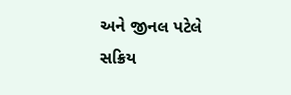અને જીનલ પટેલે સક્રિય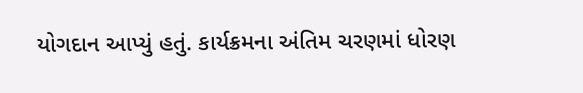યોગદાન આપ્યું હતું. કાર્યક્રમના અંતિમ ચરણમાં ધોરણ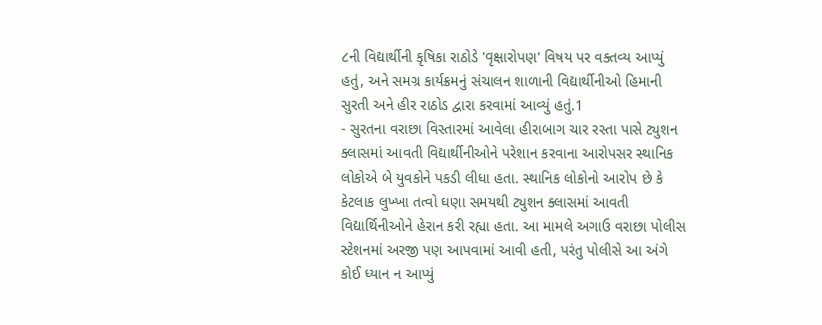૮ની વિદ્યાર્થીની કૃષિકા રાઠોડે 'વૃક્ષારોપણ' વિષય પર વક્તવ્ય આપ્યું હતું, અને સમગ્ર કાર્યક્રમનું સંચાલન શાળાની વિદ્યાર્થીનીઓ હિમાની સુરતી અને હીર રાઠોડ દ્વારા કરવામાં આવ્યું હતું.1
- સુરતના વરાછા વિસ્તારમાં આવેલા હીરાબાગ ચાર રસ્તા પાસે ટ્યુશન ક્લાસમાં આવતી વિદ્યાર્થીનીઓને પરેશાન કરવાના આરોપસર સ્થાનિક લોકોએ બે યુવકોને પકડી લીધા હતા. સ્થાનિક લોકોનો આરોપ છે કે કેટલાક લુખ્ખા તત્વો ઘણા સમયથી ટ્યુશન ક્લાસમાં આવતી વિદ્યાર્થિનીઓને હેરાન કરી રહ્યા હતા. આ મામલે અગાઉ વરાછા પોલીસ સ્ટેશનમાં અરજી પણ આપવામાં આવી હતી, પરંતુ પોલીસે આ અંગે કોઈ ધ્યાન ન આપ્યું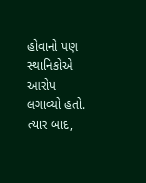હોવાનો પણ સ્થાનિકોએ આરોપ લગાવ્યો હતો. ત્યાર બાદ,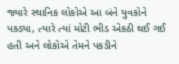જ્યારે સ્થાનિક લોકોએ આ બંને યુવકોને પકડ્યા, ત્યારે ત્યાં મોટી ભીડ એકઠી થઈ ગઈ હતી અને લોકોએ તેમને પકડીને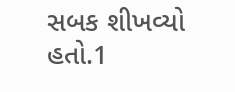સબક શીખવ્યો હતો.1